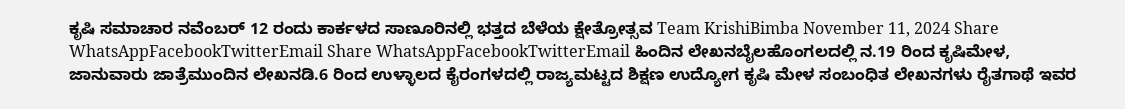ಕೃಷಿ ಸಮಾಚಾರ ನವೆಂಬರ್ 12 ರಂದು ಕಾರ್ಕಳದ ಸಾಣೂರಿನಲ್ಲಿ ಭತ್ತದ ಬೆಳೆಯ ಕ್ಷೇತ್ರೋತ್ಸವ Team KrishiBimba November 11, 2024 Share WhatsAppFacebookTwitterEmail Share WhatsAppFacebookTwitterEmail ಹಿಂದಿನ ಲೇಖನಬೈಲಹೊಂಗಲದಲ್ಲಿ ನ.19 ರಿಂದ ಕೃಷಿಮೇಳ, ಜಾನುವಾರು ಜಾತ್ರೆಮುಂದಿನ ಲೇಖನಡಿ.6 ರಿಂದ ಉಳ್ಳಾಲದ ಕೈರಂಗಳದಲ್ಲಿ ರಾಜ್ಯಮಟ್ಟದ ಶಿಕ್ಷಣ ಉದ್ಯೋಗ ಕೃಷಿ ಮೇಳ ಸಂಬಂಧಿತ ಲೇಖನಗಳು ರೈತಗಾಥೆ ಇವರ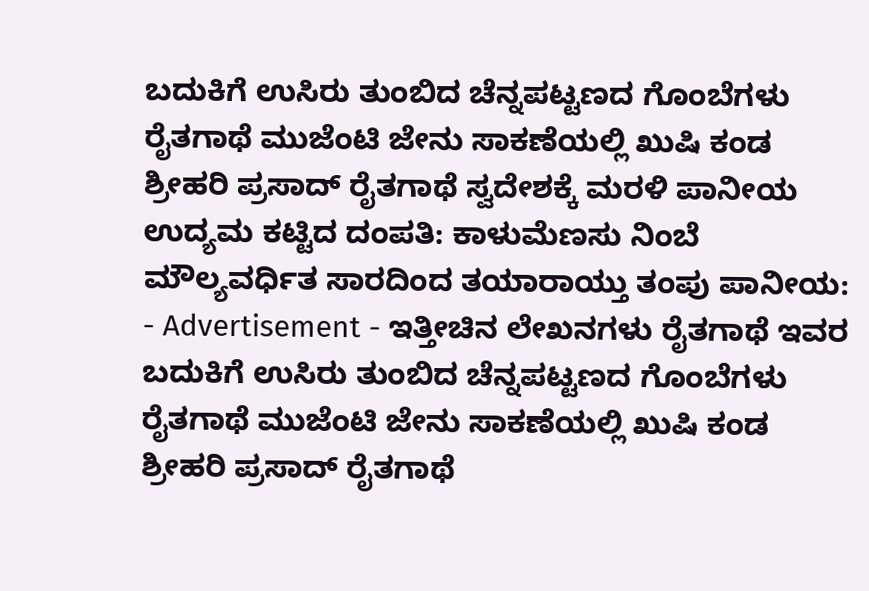ಬದುಕಿಗೆ ಉಸಿರು ತುಂಬಿದ ಚೆನ್ನಪಟ್ಟಣದ ಗೊಂಬೆಗಳು ರೈತಗಾಥೆ ಮುಜೆಂಟಿ ಜೇನು ಸಾಕಣೆಯಲ್ಲಿ ಖುಷಿ ಕಂಡ ಶ್ರೀಹರಿ ಪ್ರಸಾದ್ ರೈತಗಾಥೆ ಸ್ವದೇಶಕ್ಕೆ ಮರಳಿ ಪಾನೀಯ ಉದ್ಯಮ ಕಟ್ಟಿದ ದಂಪತಿ: ಕಾಳುಮೆಣಸು ನಿಂಬೆ ಮೌಲ್ಯವರ್ಧಿತ ಸಾರದಿಂದ ತಯಾರಾಯ್ತು ತಂಪು ಪಾನೀಯ: - Advertisement - ಇತ್ತೀಚಿನ ಲೇಖನಗಳು ರೈತಗಾಥೆ ಇವರ ಬದುಕಿಗೆ ಉಸಿರು ತುಂಬಿದ ಚೆನ್ನಪಟ್ಟಣದ ಗೊಂಬೆಗಳು ರೈತಗಾಥೆ ಮುಜೆಂಟಿ ಜೇನು ಸಾಕಣೆಯಲ್ಲಿ ಖುಷಿ ಕಂಡ ಶ್ರೀಹರಿ ಪ್ರಸಾದ್ ರೈತಗಾಥೆ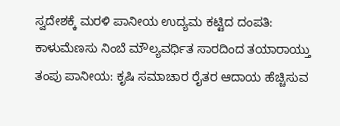ಸ್ವದೇಶಕ್ಕೆ ಮರಳಿ ಪಾನೀಯ ಉದ್ಯಮ ಕಟ್ಟಿದ ದಂಪತಿ: ಕಾಳುಮೆಣಸು ನಿಂಬೆ ಮೌಲ್ಯವರ್ಧಿತ ಸಾರದಿಂದ ತಯಾರಾಯ್ತು ತಂಪು ಪಾನೀಯ: ಕೃಷಿ ಸಮಾಚಾರ ರೈತರ ಆದಾಯ ಹೆಚ್ಚಿಸುವ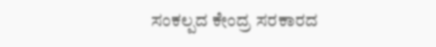ಸಂಕಲ್ಪದ ಕೇಂದ್ರ ಸರಕಾರದ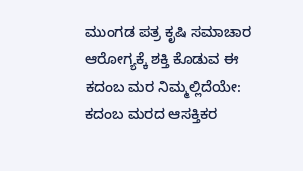ಮುಂಗಡ ಪತ್ರ ಕೃಷಿ ಸಮಾಚಾರ ಆರೋಗ್ಯಕ್ಕೆ ಶಕ್ತಿ ಕೊಡುವ ಈ ಕದಂಬ ಮರ ನಿಮ್ಮಲ್ಲಿದೆಯೇ: ಕದಂಬ ಮರದ ಆಸಕ್ತಿಕರ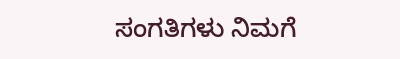ಸಂಗತಿಗಳು ನಿಮಗೆ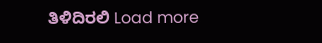ತಿಳಿದಿರಲಿ Load more